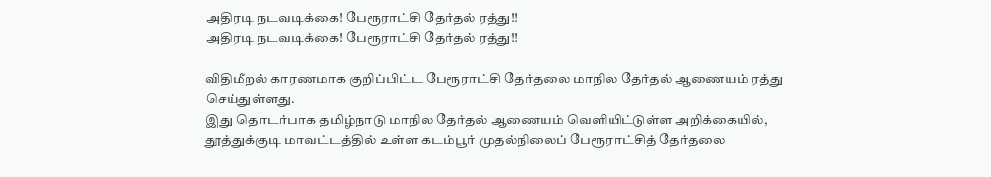அதிரடி நடவடிக்கை! பேரூராட்சி தேர்தல் ரத்து!!
அதிரடி நடவடிக்கை! பேரூராட்சி தேர்தல் ரத்து!!

விதிமீறல் காரணமாக குறிப்பிட்ட பேரூராட்சி தேர்தலை மாநில தேர்தல் ஆணையம் ரத்து செய்துள்ளது.
இது தொடர்பாக தமிழ்நாடு மாநில தேர்தல் ஆணையம் வெளியிட்டுள்ள அறிக்கையில், தூத்துக்குடி மாவட்டத்தில் உள்ள கடம்பூர் முதல்நிலைப் பேரூராட்சித் தேர்தலை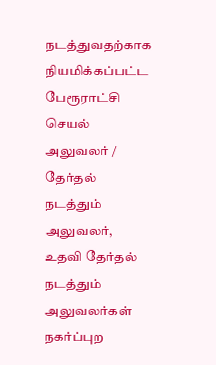நடத்துவதற்காக நியமிக்கப்பட்ட பேரூராட்சி செயல் அலுவலர் / தேர்தல் நடத்தும் அலுவலர், உதவி தேர்தல் நடத்தும் அலுவலர்கள் நகர்ப்புற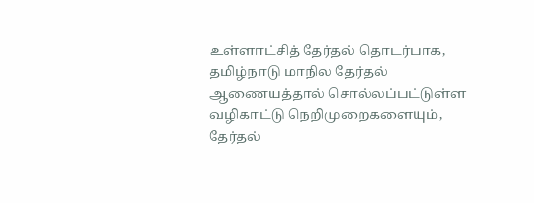உள்ளாட்சித் தேர்தல் தொடர்பாக, தமிழ்நாடு மாநில தேர்தல் ஆணையத்தால் சொல்லப்பட்டுள்ள வழிகாட்டு நெறிமுறைகளையும், தேர்தல்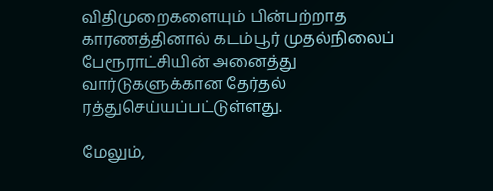விதிமுறைகளையும் பின்பற்றாத காரணத்தினால் கடம்பூர் முதல்நிலைப் பேரூராட்சியின் அனைத்து வார்டுகளுக்கான தேர்தல் ரத்துசெய்யப்பட்டுள்ளது.

மேலும்,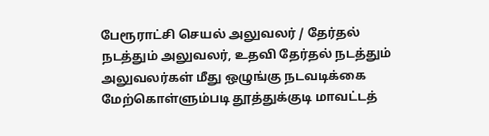பேரூராட்சி செயல் அலுவலர் / தேர்தல் நடத்தும் அலுவலர், உதவி தேர்தல் நடத்தும் அலுவலர்கள் மீது ஒழுங்கு நடவடிக்கை மேற்கொள்ளும்படி தூத்துக்குடி மாவட்டத்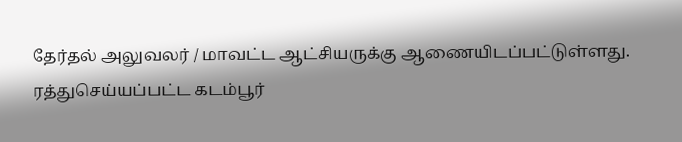தேர்தல் அலுவலர் / மாவட்ட ஆட்சியருக்கு ஆணையிடப்பட்டுள்ளது. ரத்துசெய்யப்பட்ட கடம்பூர்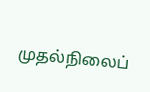முதல்நிலைப்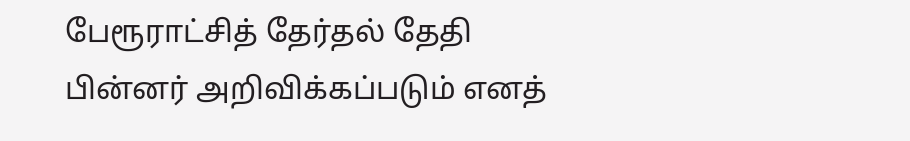பேரூராட்சித் தேர்தல் தேதி பின்னர் அறிவிக்கப்படும் எனத்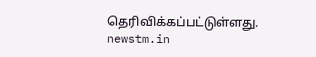தெரிவிக்கப்பட்டுள்ளது.
newstm.in